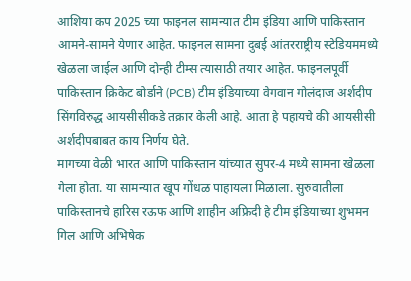आशिया कप 2025 च्या फाइनल सामन्यात टीम इंडिया आणि पाकिस्तान आमने-सामने येणार आहेत. फाइनल सामना दुबई आंतरराष्ट्रीय स्टेडियममध्ये खेळला जाईल आणि दोन्ही टीम्स त्यासाठी तयार आहेत. फाइनलपूर्वी पाकिस्तान क्रिकेट बोर्डाने (PCB) टीम इंडियाच्या वेगवान गोलंदाज अर्शदीप सिंगविरुद्ध आयसीसीकडे तक्रार केली आहे. आता हे पहायचे की आयसीसी अर्शदीपबाबत काय निर्णय घेते.
मागच्या वेळी भारत आणि पाकिस्तान यांच्यात सुपर-4 मध्ये सामना खेळला गेला होता. या सामन्यात खूप गोंधळ पाहायला मिळाला. सुरुवातीला पाकिस्तानचे हारिस रऊफ आणि शाहीन अफ्रिदी हे टीम इंडियाच्या शुभमन गिल आणि अभिषेक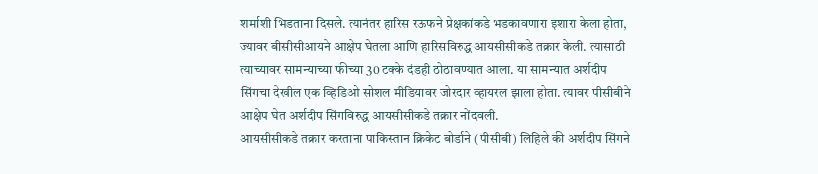शर्माशी भिडताना दिसले. त्यानंतर हारिस रऊफने प्रेक्षकांकडे भडकावणारा इशारा केला होता, ज्यावर बीसीसीआयने आक्षेप घेतला आणि हारिसविरुद्ध आयसीसीकडे तक्रार केली. त्यासाठी त्याच्यावर सामन्याच्या फीच्या 30 टक्के दंडही ठोठावण्यात आला. या सामन्यात अर्शदीप सिंगचा देखील एक व्हिडिओ सोशल मीडियावर जोरदार व्हायरल झाला होता. त्यावर पीसीबीने आक्षेप घेत अर्शदीप सिंगविरुद्ध आयसीसीकडे तक्रार नोंदवली.
आयसीसीकडे तक्रार करताना पाकिस्तान क्रिकेट बोर्डाने (पीसीबी) लिहिले की अर्शदीप सिंगने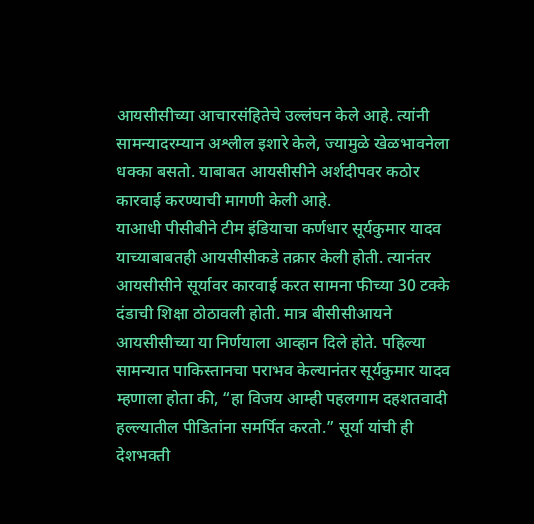आयसीसीच्या आचारसंहितेचे उल्लंघन केले आहे. त्यांनी सामन्यादरम्यान अश्लील इशारे केले, ज्यामुळे खेळभावनेला धक्का बसतो. याबाबत आयसीसीने अर्शदीपवर कठोर कारवाई करण्याची मागणी केली आहे.
याआधी पीसीबीने टीम इंडियाचा कर्णधार सूर्यकुमार यादव याच्याबाबतही आयसीसीकडे तक्रार केली होती. त्यानंतर आयसीसीने सूर्यावर कारवाई करत सामना फीच्या 30 टक्के दंडाची शिक्षा ठोठावली होती. मात्र बीसीसीआयने आयसीसीच्या या निर्णयाला आव्हान दिले होते. पहिल्या सामन्यात पाकिस्तानचा पराभव केल्यानंतर सूर्यकुमार यादव म्हणाला होता की, “हा विजय आम्ही पहलगाम दहशतवादी हल्ल्यातील पीडितांना समर्पित करतो.” सूर्या यांची ही देशभक्ती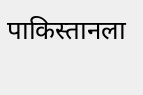पाकिस्तानला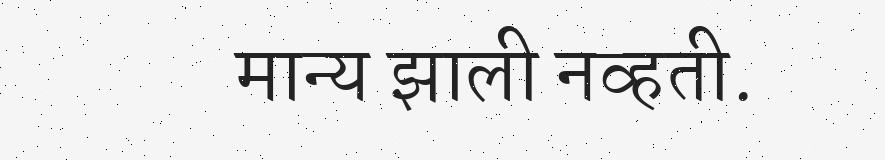मान्य झाली नव्हती.